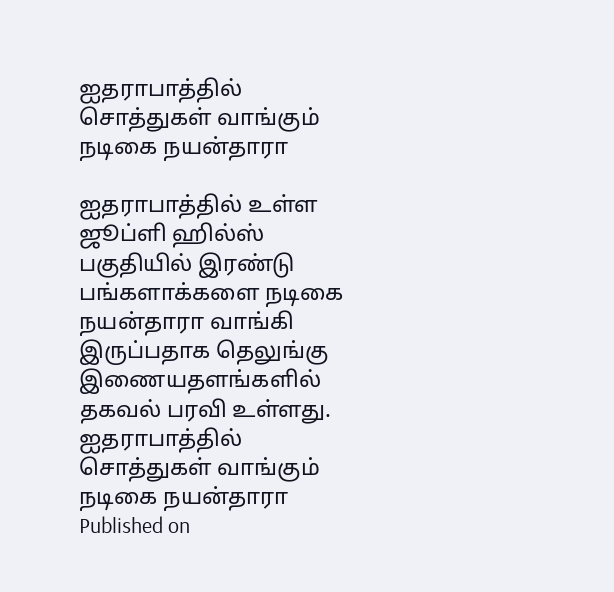ஐதராபாத்தில் சொத்துகள் வாங்கும் நடிகை நயன்தாரா

ஐதராபாத்தில் உள்ள ஜூப்ளி ஹில்ஸ் பகுதியில் இரண்டு பங்களாக்களை நடிகை நயன்தாரா வாங்கி இருப்பதாக தெலுங்கு இணையதளங்களில் தகவல் பரவி உள்ளது.
ஐதராபாத்தில் சொத்துகள் வாங்கும் நடிகை நயன்தாரா
Published on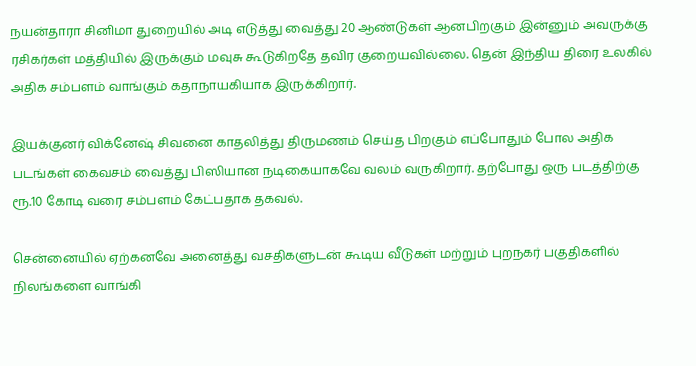நயன்தாரா சினிமா துறையில் அடி எடுத்து வைத்து 20 ஆண்டுகள் ஆனபிறகும் இன்னும் அவருக்கு ரசிகர்கள் மத்தியில் இருக்கும் மவுசு கூடுகிறதே தவிர குறையவில்லை. தென் இந்திய திரை உலகில் அதிக சம்பளம் வாங்கும் கதாநாயகியாக இருக்கிறார்.

இயக்குனர் விக்னேஷ் சிவனை காதலித்து திருமணம் செய்த பிறகும் எப்போதும் போல அதிக படங்கள் கைவசம் வைத்து பிஸியான நடிகையாகவே வலம் வருகிறார். தற்போது ஒரு படத்திற்கு ரூ.10 கோடி வரை சம்பளம் கேட்பதாக தகவல்.

சென்னையில் ஏற்கனவே அனைத்து வசதிகளுடன் கூடிய வீடுகள் மற்றும் புறநகர் பகுதிகளில் நிலங்களை வாங்கி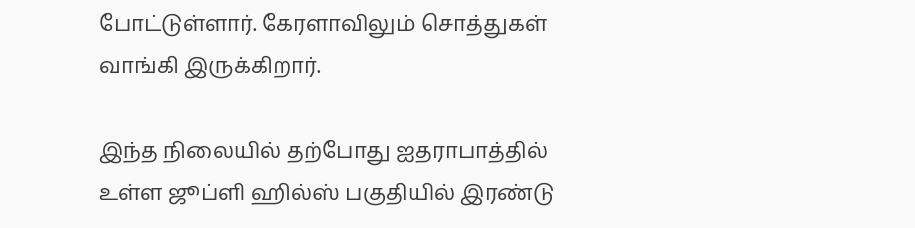போட்டுள்ளார். கேரளாவிலும் சொத்துகள் வாங்கி இருக்கிறார்.

இந்த நிலையில் தற்போது ஐதராபாத்தில் உள்ள ஜூப்ளி ஹில்ஸ் பகுதியில் இரண்டு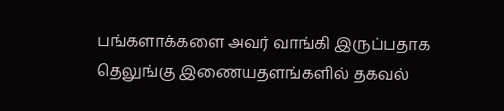பங்களாக்களை அவர் வாங்கி இருப்பதாக தெலுங்கு இணையதளங்களில் தகவல்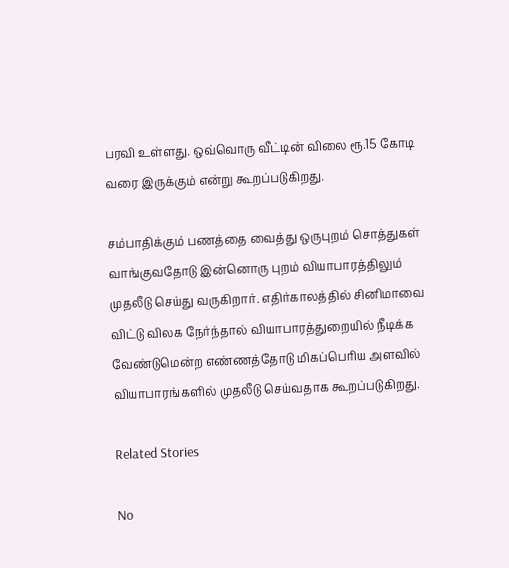பரவி உள்ளது. ஒவ்வொரு வீட்டின் விலை ரூ.15 கோடி வரை இருக்கும் என்று கூறப்படுகிறது.

சம்பாதிக்கும் பணத்தை வைத்து ஒருபுறம் சொத்துகள் வாங்குவதோடு இன்னொரு புறம் வியாபாரத்திலும் முதலீடு செய்து வருகிறார். எதிர்காலத்தில் சினிமாவை விட்டு விலக நேர்ந்தால் வியாபாரத்துறையில் நீடிக்க வேண்டுமென்ற எண்ணத்தோடு மிகப்பெரிய அளவில் வியாபாரங்களில் முதலீடு செய்வதாக கூறப்படுகிறது.

Related Stories

No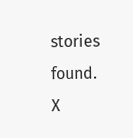stories found.
X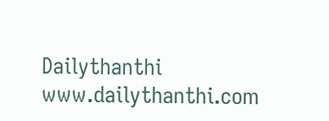Dailythanthi
www.dailythanthi.com